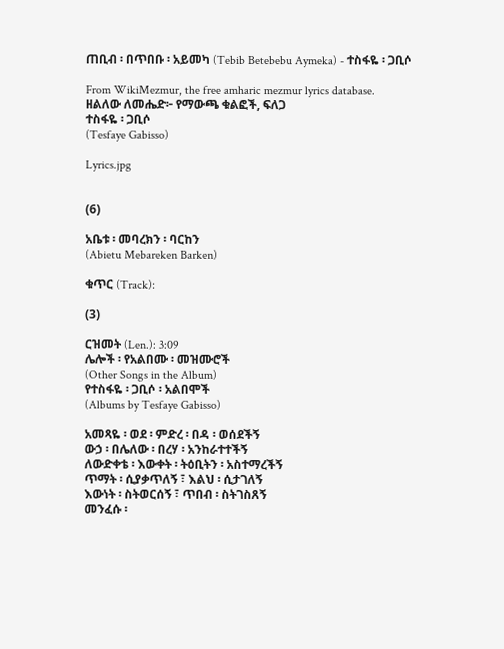ጠቢብ ፡ በጥበቡ ፡ አይመካ (Tebib Betebebu Aymeka) - ተስፋዬ ፡ ጋቢሶ

From WikiMezmur, the free amharic mezmur lyrics database.
ዘልለው ለመሔድ፦ የማውጫ ቁልፎች, ፍለጋ
ተስፋዬ ፡ ጋቢሶ
(Tesfaye Gabisso)

Lyrics.jpg


(6)

አቤቱ ፡ መባረክን ፡ ባርከን
(Abietu Mebareken Barken)

ቁጥር (Track):

(3)

ርዝመት (Len.): 3:09
ሌሎች ፡ የአልበሙ ፡ መዝሙሮች
(Other Songs in the Album)
የተስፋዬ ፡ ጋቢሶ ፡ አልበሞች
(Albums by Tesfaye Gabisso)

አመጻዬ ፡ ወደ ፡ ምድረ ፡ በዳ ፡ ወሰደችኝ
ውኃ ፡ በሌለው ፡ በረሃ ፡ አንከራተተችኝ
ለውድቀቴ ፡ እውቀት ፡ ትዕቢትን ፡ አስተማረችኝ
ጥማት ፡ ሲያቃጥለኝ ፣ እልህ ፡ ሲታገለኝ
እውነት ፡ ስትወርሰኝ ፣ ጥበብ ፡ ስትገስጸኝ
መንፈሱ ፡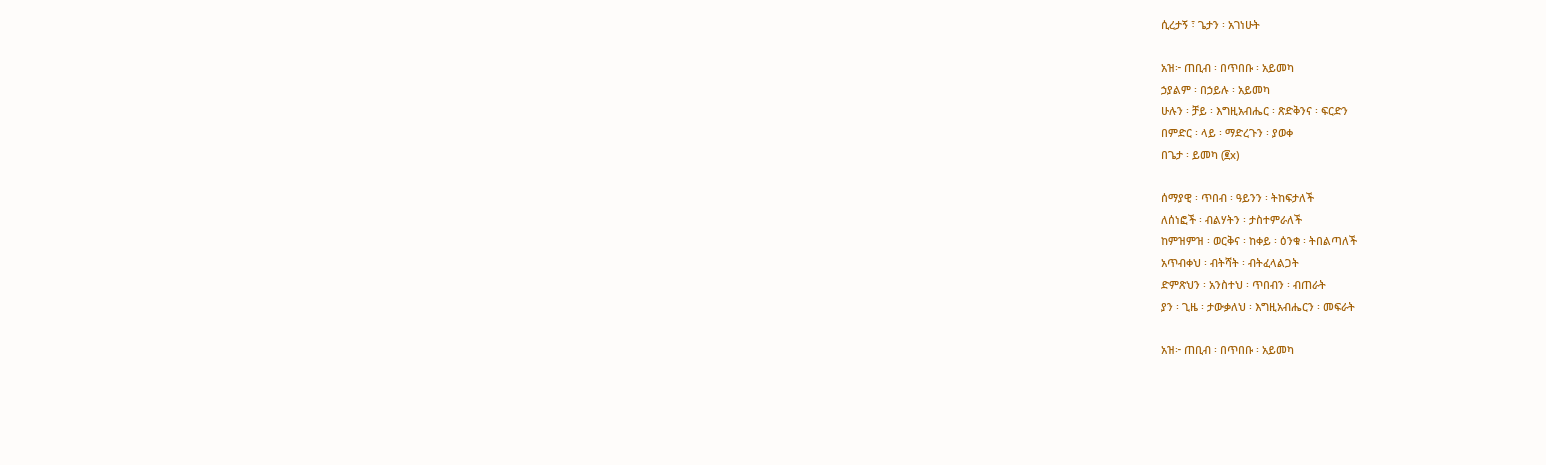ሲረታኝ ፣ ጌታን ፡ አገነሁት

አዝ፦ ጠቢብ ፡ በጥበቡ ፡ አይመካ
ኃያልም ፡ በኃይሉ ፡ አይመካ
ሁሉን ፡ ቻይ ፡ እግዚአብሔር ፡ ጽድቅንና ፡ ፍርድን
በምድር ፡ ላይ ፡ ማድረጉን ፡ ያወቀ
በጌታ ፡ ይመካ (፪x)

ሰማያዊ ፡ ጥበብ ፡ ዓይንን ፡ ትከፍታለች
ለሰነፎች ፡ ብልሃትን ፡ ታስተምራለች
ከምዝምዝ ፡ ወርቅና ፡ ከቀይ ፡ ዕንቁ ፡ ትበልጣለች
አጥብቀህ ፡ ብትሻት ፡ ብትፈላልጋት
ድምጽህን ፡ አንስተህ ፡ ጥበብን ፡ ብጠራት
ያን ፡ ጊዜ ፡ ታውቃለህ ፡ እግዚአብሔርን ፡ መፍራት

አዝ፦ ጠቢብ ፡ በጥበቡ ፡ አይመካ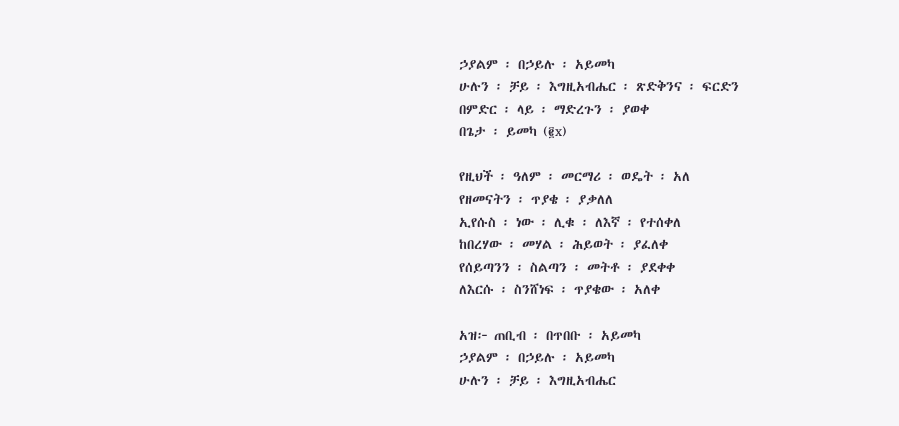ኃያልም ፡ በኃይሉ ፡ አይመካ
ሁሉን ፡ ቻይ ፡ እግዚአብሔር ፡ ጽድቅንና ፡ ፍርድን
በምድር ፡ ላይ ፡ ማድረጉን ፡ ያወቀ
በጌታ ፡ ይመካ (፪x)

የዚህች ፡ ዓለም ፡ መርማሪ ፡ ወዴት ፡ አለ
የዘመናትን ፡ ጥያቄ ፡ ያቃለለ
ኢየሱስ ፡ ነው ፡ ሊቁ ፡ ለእኛ ፡ የተሰቀለ
ከበረሃው ፡ መሃል ፡ ሕይወት ፡ ያፈለቀ
የሰይጣንን ፡ ስልጣን ፡ መትቶ ፡ ያደቀቀ
ለእርሱ ፡ ስንሸነፍ ፡ ጥያቄው ፡ አለቀ

አዝ፦ ጠቢብ ፡ በጥበቡ ፡ አይመካ
ኃያልም ፡ በኃይሉ ፡ አይመካ
ሁሉን ፡ ቻይ ፡ እግዚአብሔር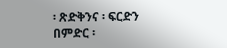፡ ጽድቅንና ፡ ፍርድን
በምድር ፡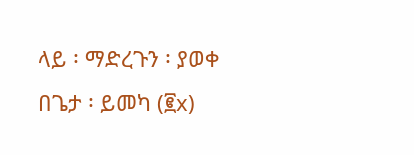ላይ ፡ ማድረጉን ፡ ያወቀ
በጌታ ፡ ይመካ (፪x)